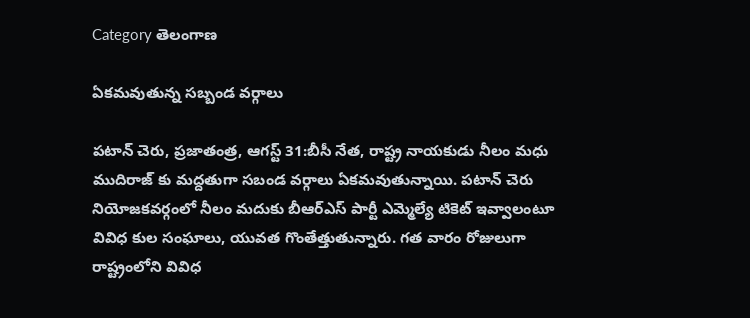Category తెలంగాణ

ఏకమవుతున్న సబ్బండ వర్గాలు

పటాన్ చెరు, ప్రజాతంత్ర, ఆగస్ట్ 31:బీసీ నేత, రాష్ట్ర నాయకుడు నీలం మధు ముదిరాజ్ కు మద్దతుగా సబండ వర్గాలు ఏకమవుతున్నాయి. పటాన్ చెరు నియోజకవర్గంలో నీలం మదుకు బీఆర్ఎస్ పార్టీ ఎమ్మెల్యే టికెట్ ఇవ్వాలంటూ వివిధ కుల సంఘాలు, యువత గొంతేత్తుతున్నారు. గత వారం రోజులుగా రాష్ట్రంలోని వివిధ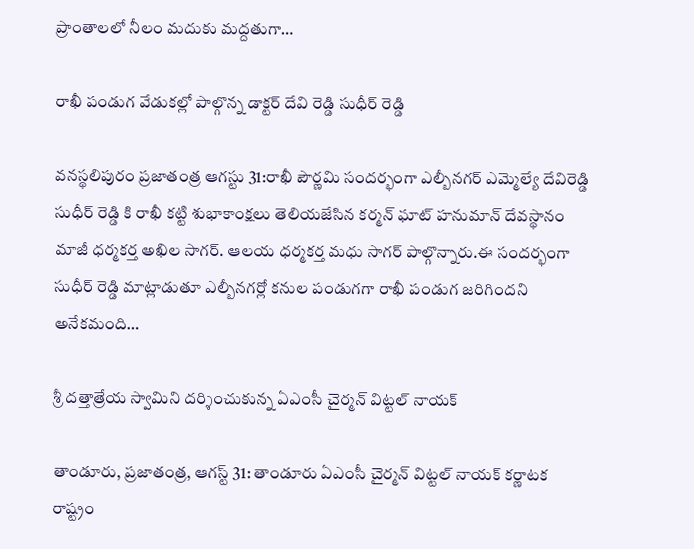ప్రాంతాలలో నీలం మదుకు మద్దతుగా…

రాఖీ పండుగ వేడుకల్లో పాల్గొన్న డాక్టర్ దేవి రెడ్డి సుధీర్ రెడ్డి

వనస్థలిపురం ప్రజాతంత్ర ఆగస్టు 31:రాఖీ పౌర్ణమి సందర్భంగా ఎల్బీనగర్ ఎమ్మెల్యే దేవిరెడ్డి సుధీర్ రెడ్డి కి రాఖీ కట్టి శుభాకాంక్షలు తెలియజేసిన కర్మన్ ఘాట్ హనుమాన్ దేవస్థానం మాజీ ధర్మకర్త అఖిల సాగర్. ఆలయ ధర్మకర్త మధు సాగర్ పాల్గొన్నారు.ఈ సందర్భంగా సుధీర్ రెడ్డి మాట్లాడుతూ ఎల్బీనగర్లో కనుల పండుగగా రాఖీ పండుగ జరిగిందని అనేకమంది…

శ్రీ దత్తాత్రేయ స్వామిని దర్శించుకున్న ఏఎంసీ చైర్మన్ విట్టల్ నాయక్

తాండూరు, ప్రజాతంత్ర, ఆగస్ట్ 31: తాండూరు ఏఎంసీ చైర్మన్ విట్టల్ నాయక్ కర్ణాటక రాష్ట్రం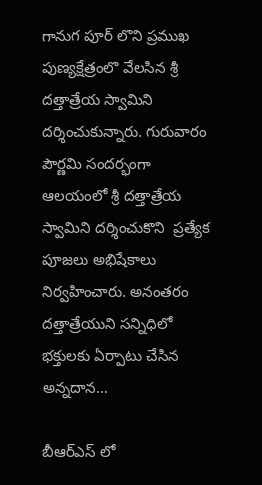గానుగ పూర్ లొని ప్రముఖ పుణ్యక్షేత్రంలొ వేలసిన శ్రీ దత్తాత్రేయ స్వామిని దర్శించుకున్నారు. గురువారం పౌర్ణమి సందర్భంగా  ఆలయంలో శ్రీ దత్తాత్రేయ స్వామిని దర్శించుకొని  ప్రత్యేక పూజలు అభిషేకాలు నిర్వహించారు. అనంతరం  దత్తాత్రేయుని సన్నిధిలో  భక్తులకు ఏర్పాటు చేసిన అన్నదాన…

బీఆర్ఎస్ లో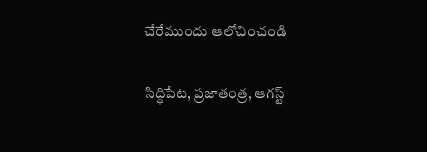చేరేముందు ఆలోచించండి

సిద్ధిపేట, ప్రజాతంత్ర, ఆగస్ట్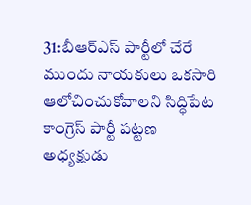31:బీఆర్ఎస్ పార్టీలో చేరే ముందు నాయకులు ఒకసారి ఆలోచించుకోవాలని సిద్ధిపేట కాంగ్రెస్ పార్టీ పట్టణ అధ్యక్షుడు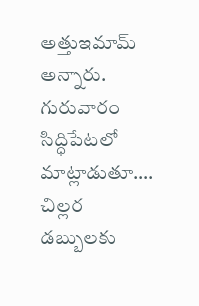అత్తుఇమామ్ అన్నారు. గురువారం సిద్ధిపేటలో మాట్లాడుతూ…. చిల్లర డబ్బులకు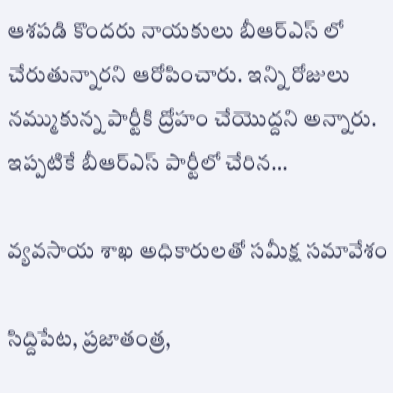ఆశపడి కొందరు నాయకులు బీఆర్ఎస్ లో చేరుతున్నారని ఆరోపించారు. ఇన్ని రోజులు నమ్ముకున్న పార్టీకి ద్రోహం చేయొద్దని అన్నారు. ఇప్పటికే బీఆర్ఎస్ పార్టీలో చేరిన…

వ్యవసాయ శాఖ అధికారులతో సమీక్ష సమావేశం

సిద్దిపేట, ప్రజాతంత్ర,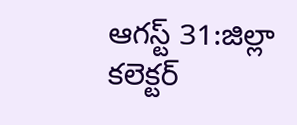ఆగస్ట్ 31:జిల్లా కలెక్టర్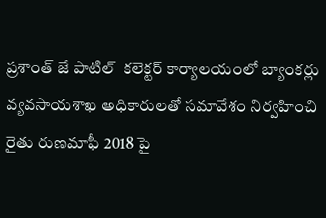ప్రశాంత్ జే పాటిల్  కలెక్టర్ కార్యాలయంలో బ్యాంకర్లు వ్యవసాయశాఖ అధికారులతో సమావేశం నిర్వహించి రైతు రుణమాఫీ 2018 పై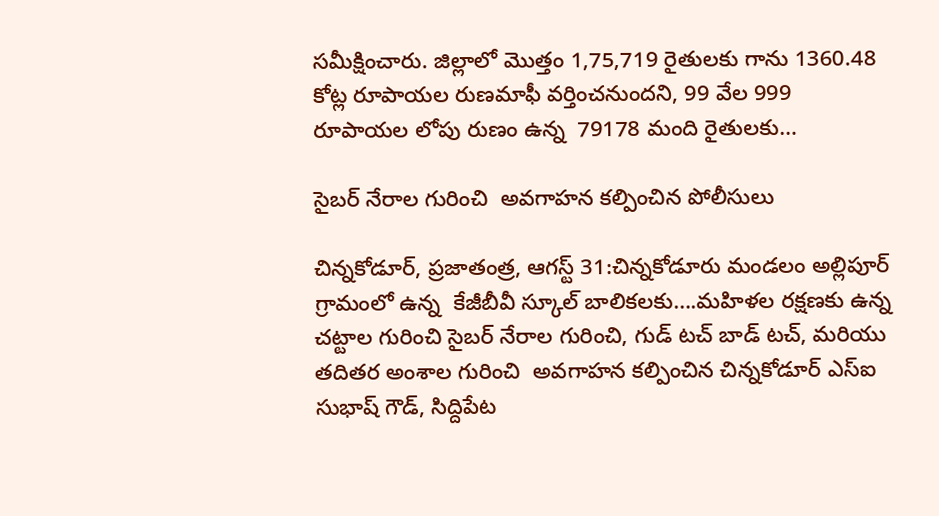సమీక్షించారు. జిల్లాలో మొత్తం 1,75,719 రైతులకు గాను 1360.48 కోట్ల రూపాయల రుణమాఫీ వర్తించనుందని, 99 వేల 999 రూపాయల లోపు రుణం ఉన్న  79178 మంది రైతులకు…

సైబర్ నేరాల గురించి  అవగాహన కల్పించిన పోలీసులు

చిన్నకోడూర్, ప్రజాతంత్ర, ఆగస్ట్ 31:చిన్నకోడూరు మండలం అల్లిపూర్ గ్రామంలో ఉన్న  కేజీబీవీ స్కూల్ బాలికలకు….మహిళల రక్షణకు ఉన్న చట్టాల గురించి సైబర్ నేరాల గురించి, గుడ్ టచ్ బాడ్ టచ్, మరియు తదితర అంశాల గురించి  అవగాహన కల్పించిన చిన్నకోడూర్ ఎస్ఐ సుభాష్ గౌడ్, సిద్దిపేట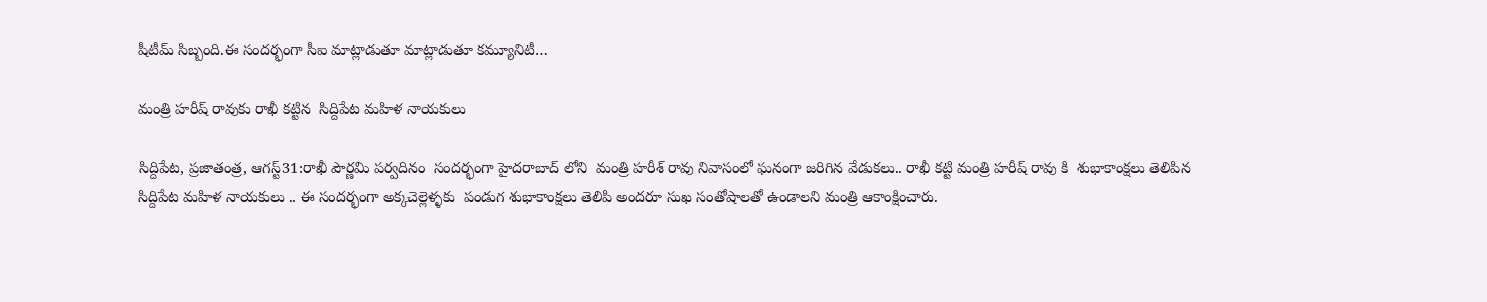షీటీమ్ సిబ్బంది.ఈ సందర్భంగా సీఐ మాట్లాడుతూ మాట్లాడుతూ కమ్యూనిటీ…

మంత్రి హరీష్ రావుకు రాఖీ కట్టిన  సిద్దిపేట మహిళ నాయకులు

సిద్దిపేట, ప్రజాతంత్ర, ఆగస్ట్31:రాఖీ పౌర్ణమి పర్వదినం  సందర్భంగా హైదరాబాద్ లోని  మంత్రి హరీశ్ రావు నివాసంలో ఘనంగా జరిగిన వేడుకలు.. రాఖీ కట్టి మంత్రి హరీష్ రావు కి  శుభాకాంక్షలు తెలిపిన సిద్దిపేట మహిళ నాయకులు .. ఈ సందర్భంగా అక్కచెల్లెళ్ళకు  పండుగ శుభాకాంక్షలు తెలిపి అందరూ సుఖ సంతోషాలతో ఉండాలని మంత్రి ఆకాంక్షించారు.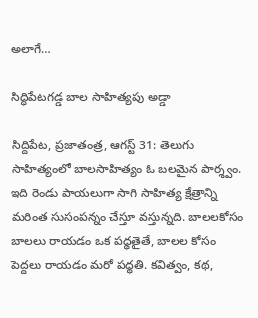అలాగే…

సిద్ధిపేటగడ్డ బాల సాహిత్యపు అడ్డా

సిద్దిపేట, ప్రజాతంత్ర, ఆగస్ట్ 31: తెలుగు సాహిత్యంలో బాలసాహిత్యం ఓ బలమైన పార్శ్వం. ఇది రెండు పాయలుగా సాగి సాహిత్య క్షేత్రాన్ని మరింత సుసంపన్నం చేస్తూ వస్తున్నది. బాలలకోసం బాలలు రాయడం ఒక పధ్ధతైతే, బాలల కోసం పెద్దలు రాయడం మరో పధ్ధతి. కవిత్వం, కథ,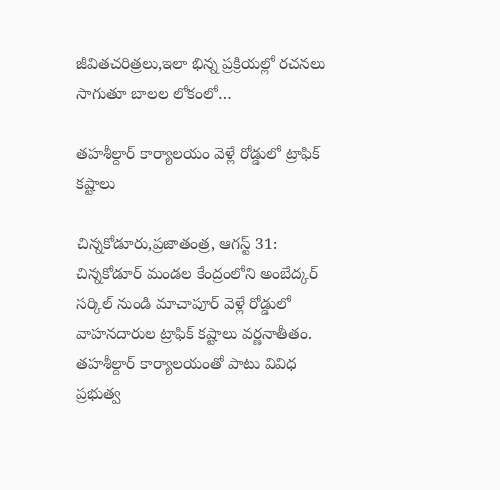జీవితచరిత్రలు,ఇలా భిన్న ప్రక్రియల్లో రచనలు సాగుతూ బాలల లోకంలో…

తహశీల్దార్ కార్యాలయం వెళ్లే రోడ్డులో ట్రాఫిక్ కష్టాలు

చిన్నకోడూరు,ప్రజాతంత్ర, ఆగస్ట్ 31: చిన్నకోడూర్ మండల కేంద్రంలోని అంబేద్కర్ సర్కిల్ నుండి మాచాపూర్ వెళ్లే రోడ్డులో వాహనదారుల ట్రాఫిక్ కష్టాలు వర్ణనాతీతం. తహశీల్దార్ కార్యాలయంతో పాటు వివిధ ప్రభుత్వ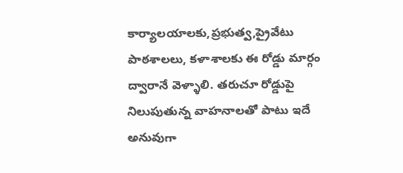కార్యాలయాలకు,ప్రభుత్వ,ప్రైవేటు పాఠశాలలు, కళాశాలకు ఈ రోడ్డు మార్గం ద్వారానే వెళ్ళాలి. తరుచూ రోడ్డుపై నిలుపుతున్న వాహనాలతో పాటు ఇదే అనువుగా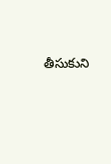తీసుకుని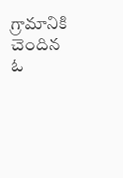గ్రామానికి చెందిన ఓ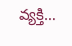వ్యక్తి…